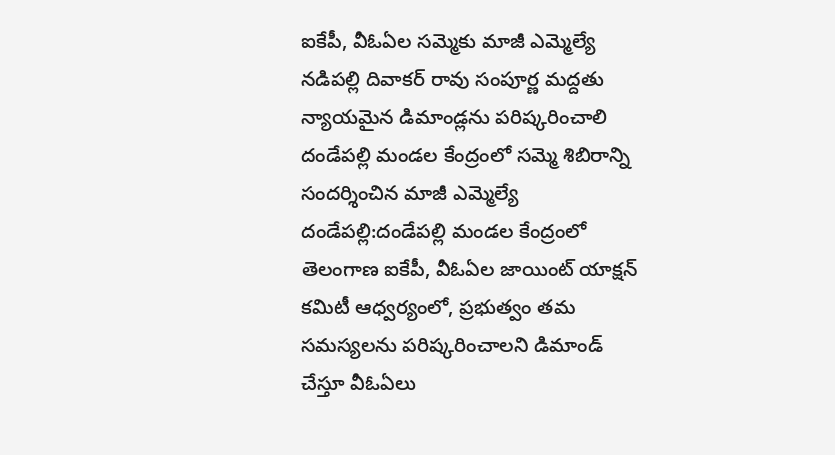ఐకేపీ, వీఓఏల సమ్మెకు మాజీ ఎమ్మెల్యే నడిపల్లి దివాకర్ రావు సంపూర్ణ మద్దతు
న్యాయమైన డిమాండ్లను పరిష్కరించాలి
దండేపల్లి మండల కేంద్రంలో సమ్మె శిబిరాన్ని సందర్శించిన మాజీ ఎమ్మెల్యే
దండేపల్లి:దండేపల్లి మండల కేంద్రంలో తెలంగాణ ఐకేపీ, వీఓఏల జాయింట్ యాక్షన్ కమిటీ ఆధ్వర్యంలో, ప్రభుత్వం తమ సమస్యలను పరిష్కరించాలని డిమాండ్ చేస్తూ వీఓఏలు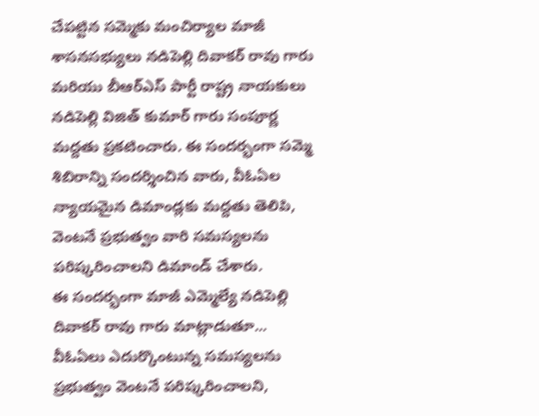చేపట్టిన సమ్మెకు మంచిర్యాల మాజీ శాసనసభ్యులు నడిపెల్లి దివాకర్ రావు గారు మరియు బీఆర్ఎస్ పార్టీ రాష్ట్ర నాయకులు నడిపెల్లి విజిత్ కుమార్ గారు సంపూర్ణ మద్దతు ప్రకటించారు. ఈ సందర్భంగా సమ్మె శిబిరాన్ని సందర్శించిన వారు, వీఓఏల న్యాయమైన డిమాండ్లకు మద్దతు తెలిపి, వెంటనే ప్రభుత్వం వారి సమస్యలను పరిష్కరించాలని డిమాండ్ చేశారు.
ఈ సందర్భంగా మాజీ ఎమ్మెల్యే నడిపెల్లి దివాకర్ రావు గారు మాట్లాడుతూ... వీఓఏలు ఎదుర్కొంటున్న సమస్యలను ప్రభుత్వం వెంటనే పరిష్కరించాలని,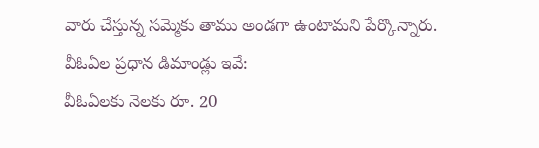వారు చేస్తున్న సమ్మెకు తాము అండగా ఉంటామని పేర్కొన్నారు.
వీఓఏల ప్రధాన డిమాండ్లు ఇవే:
వీఓఏలకు నెలకు రూ. 20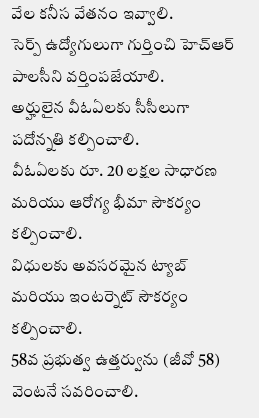వేల కనీస వేతనం ఇవ్వాలి.
సెర్ప్ ఉద్యోగులుగా గుర్తించి హెచ్ఆర్ పాలసీని వర్తింపజేయాలి.
అర్హులైన వీఓఏలకు సీసీలుగా పదోన్నతి కల్పించాలి.
వీఓఏలకు రూ. 20 లక్షల సాధారణ మరియు ఆరోగ్య భీమా సౌకర్యం కల్పించాలి.
విధులకు అవసరమైన ట్యాబ్ మరియు ఇంటర్నెట్ సౌకర్యం కల్పించాలి.
58వ ప్రభుత్వ ఉత్తర్వును (జీవో 58) వెంటనే సవరించాలి.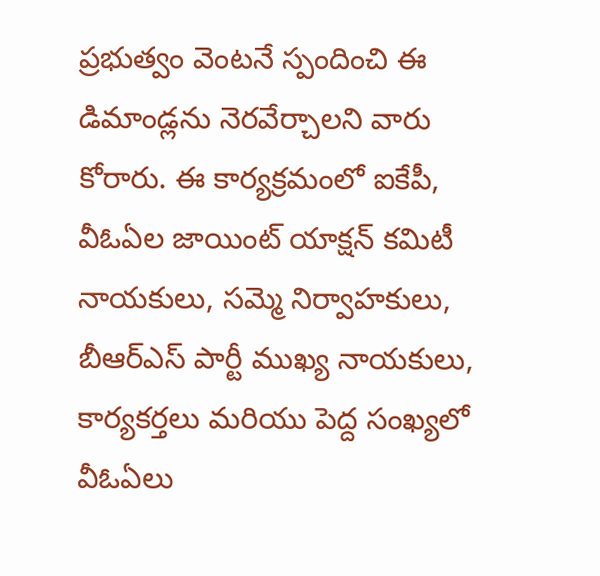ప్రభుత్వం వెంటనే స్పందించి ఈ డిమాండ్లను నెరవేర్చాలని వారు కోరారు. ఈ కార్యక్రమంలో ఐకేపీ, వీఓఏల జాయింట్ యాక్షన్ కమిటీ నాయకులు, సమ్మె నిర్వాహకులు, బీఆర్ఎస్ పార్టీ ముఖ్య నాయకులు, కార్యకర్తలు మరియు పెద్ద సంఖ్యలో వీఓఏలు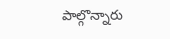పాల్గొన్నారు